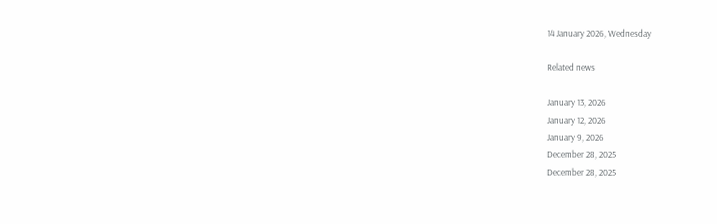14 January 2026, Wednesday

Related news

January 13, 2026
January 12, 2026
January 9, 2026
December 28, 2025
December 28, 2025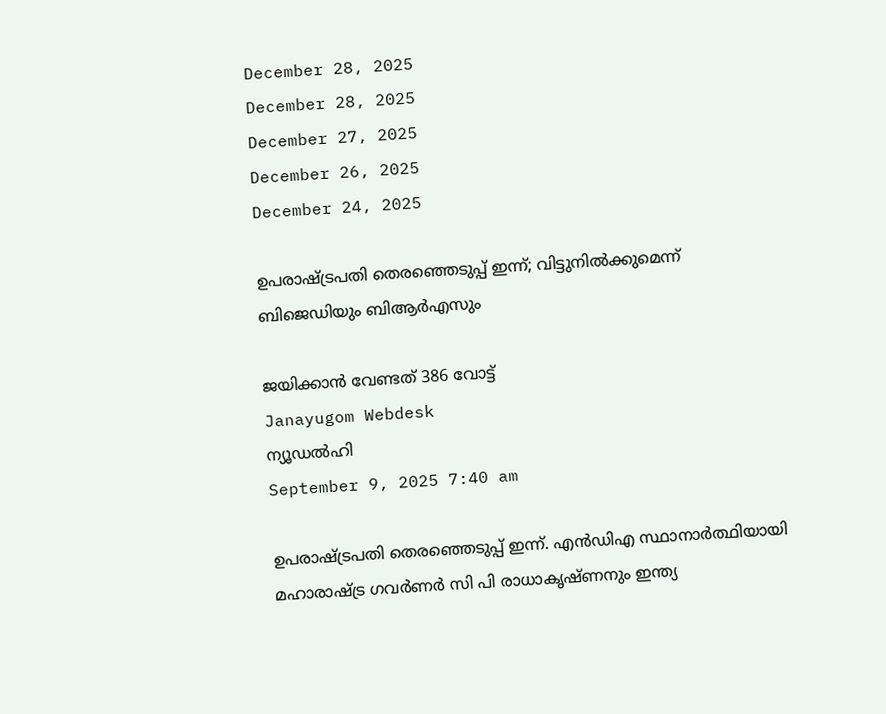December 28, 2025
December 28, 2025
December 27, 2025
December 26, 2025
December 24, 2025

ഉപരാഷ്ട്രപതി തെരഞ്ഞെടുപ്പ് ഇന്ന്; വിട്ടുനില്‍ക്കുമെന്ന് ബിജെഡിയും ബിആര്‍എസും

ജയിക്കാന്‍ വേണ്ടത് 386 വോട്ട്
Janayugom Webdesk
ന്യൂഡല്‍ഹി
September 9, 2025 7:40 am

ഉപരാഷ്ട്രപതി തെരഞ്ഞെടുപ്പ് ഇന്ന്. എന്‍ഡിഎ സ്ഥാനാര്‍ത്ഥിയായി മഹാരാഷ്ട്ര ഗവര്‍ണര്‍ സി പി രാധാകൃഷ്ണനും ഇന്ത്യ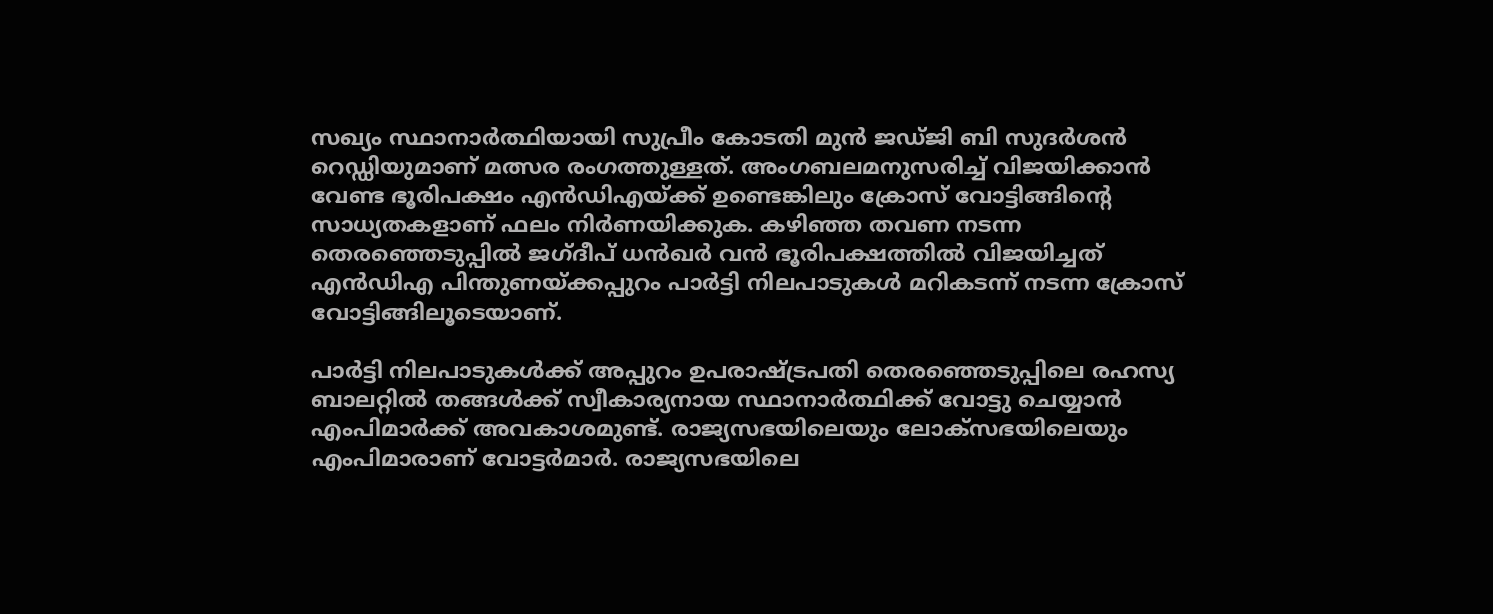സഖ്യം സ്ഥാനാര്‍ത്ഥിയായി സുപ്രീം കോടതി മുന്‍ ജഡ്ജി ബി സുദര്‍ശന്‍ റെഡ്ഡിയുമാണ് മത്സര രംഗത്തുള്ളത്. അംഗബലമനുസരിച്ച് വിജയിക്കാന്‍ വേണ്ട ഭൂരിപക്ഷം എന്‍ഡിഎയ്ക്ക് ഉണ്ടെങ്കിലും ക്രോസ് വോട്ടിങ്ങിന്റെ സാധ്യതകളാണ് ഫലം നിര്‍ണയിക്കുക. കഴിഞ്ഞ തവണ നടന്ന തെരഞ്ഞെടുപ്പില്‍ ജഗ്‌ദീപ് ധന്‍ഖര്‍ വന്‍ ഭൂരിപക്ഷത്തില്‍ വിജയിച്ചത് എന്‍ഡിഎ പിന്തുണയ്ക്കപ്പുറം പാര്‍ട്ടി നിലപാടുകള്‍ മറികടന്ന് നടന്ന ക്രോസ് വോട്ടിങ്ങിലൂടെയാണ്.

പാര്‍ട്ടി നിലപാടുകള്‍ക്ക് അപ്പുറം ഉപരാഷ്ട്രപതി തെരഞ്ഞെടുപ്പിലെ രഹസ്യ ബാലറ്റില്‍ തങ്ങള്‍ക്ക് സ്വീകാര്യനായ സ്ഥാനാര്‍ത്ഥിക്ക് വോട്ടു ചെയ്യാന്‍ എംപിമാര്‍ക്ക് അവകാശമുണ്ട്. രാജ്യസഭയിലെയും ലോക്‌സഭയിലെയും എംപിമാരാണ് വോട്ടര്‍മാര്‍. രാജ്യസഭയിലെ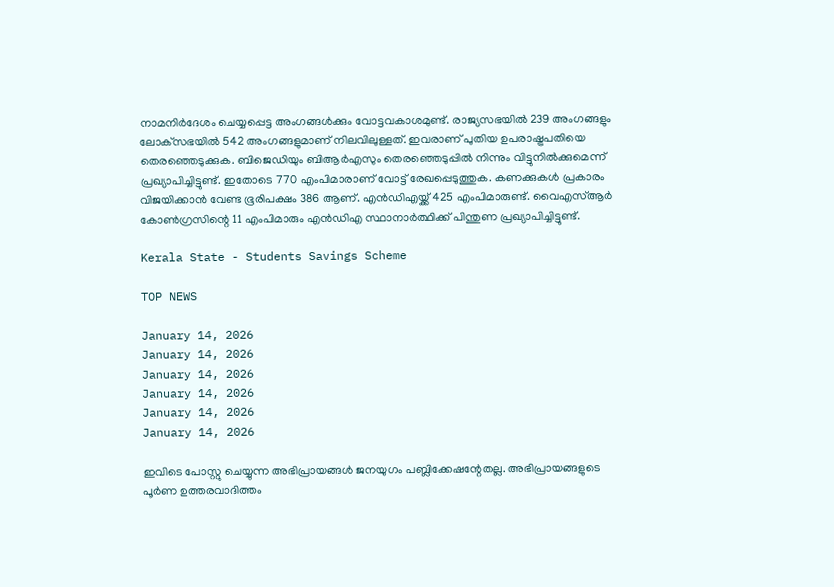നാമനിര്‍ദേശം ചെയ്യപ്പെട്ട അംഗങ്ങള്‍ക്കും വോട്ടവകാശമുണ്ട്. രാജ്യസഭയില്‍ 239 അംഗങ്ങളും ലോക്‌സഭയില്‍ 542 അംഗങ്ങളുമാണ് നിലവിലുള്ളത്. ഇവരാണ് പുതിയ ഉപരാഷ്ട്രപതിയെ തെരഞ്ഞെടുക്കുക. ബിജെഡിയും ബിആര്‍എസും തെരഞ്ഞെടുപ്പില്‍ നിന്നും വിട്ടുനില്‍ക്കുമെന്ന് പ്രഖ്യാപിച്ചിട്ടുണ്ട്. ഇതോടെ 770 എംപിമാരാണ് വോട്ട് രേഖപ്പെടുത്തുക. കണക്കുകള്‍ പ്രകാരം വിജയിക്കാന്‍ വേണ്ട ഭൂരിപക്ഷം 386 ആണ്. എന്‍ഡിഎയ്ക്ക് 425 എംപിമാരുണ്ട്. വൈഎസ്ആര്‍ കോണ്‍ഗ്രസിന്റെ 11 എംപിമാരും എന്‍ഡിഎ സ്ഥാനാര്‍ത്ഥിക്ക് പിന്തുണ പ്രഖ്യാപിച്ചിട്ടുണ്ട്.

Kerala State - Students Savings Scheme

TOP NEWS

January 14, 2026
January 14, 2026
January 14, 2026
January 14, 2026
January 14, 2026
January 14, 2026

ഇവിടെ പോസ്റ്റു ചെയ്യുന്ന അഭിപ്രായങ്ങള്‍ ജനയുഗം പബ്ലിക്കേഷന്റേതല്ല. അഭിപ്രായങ്ങളുടെ പൂര്‍ണ ഉത്തരവാദിത്തം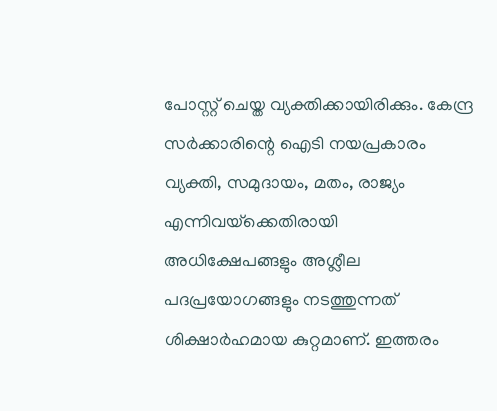പോസ്റ്റ് ചെയ്ത വ്യക്തിക്കായിരിക്കും. കേന്ദ്ര സര്‍ക്കാരിന്റെ ഐടി നയപ്രകാരം വ്യക്തി, സമുദായം, മതം, രാജ്യം എന്നിവയ്‌ക്കെതിരായി അധിക്ഷേപങ്ങളും അശ്ലീല പദപ്രയോഗങ്ങളും നടത്തുന്നത് ശിക്ഷാര്‍ഹമായ കുറ്റമാണ്. ഇത്തരം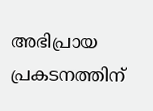അഭിപ്രായ പ്രകടനത്തിന്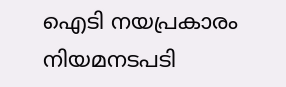ഐടി നയപ്രകാരം നിയമനടപടി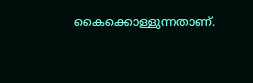കൈക്കൊള്ളുന്നതാണ്.